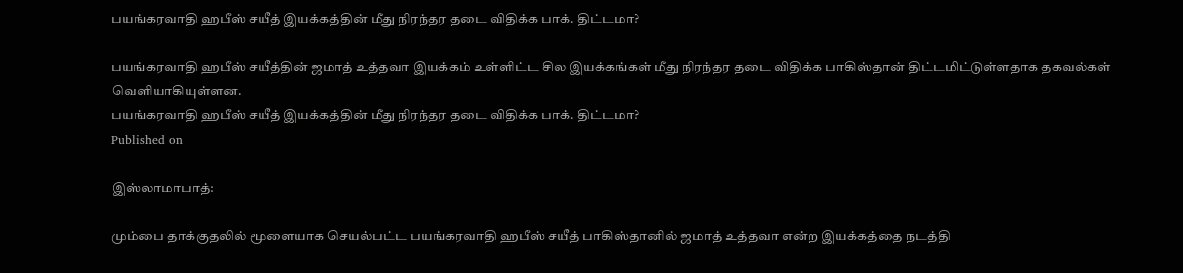பயங்கரவாதி ஹபீஸ் சயீத் இயக்கத்தின் மீது நிரந்தர தடை விதிக்க பாக். திட்டமா?

பயங்கரவாதி ஹபீஸ் சயீத்தின் ஜமாத் உத்தவா இயக்கம் உள்ளிட்ட சில இயக்கங்கள் மீது நிரந்தர தடை விதிக்க பாகிஸ்தான் திட்டமிட்டுள்ளதாக தகவல்கள் வெளியாகியுள்ளன.
பயங்கரவாதி ஹபீஸ் சயீத் இயக்கத்தின் மீது நிரந்தர தடை விதிக்க பாக். திட்டமா?
Published on

இஸ்லாமாபாத்:

மும்பை தாக்குதலில் மூளையாக செயல்பட்ட பயங்கரவாதி ஹபீஸ் சயீத் பாகிஸ்தானில் ஜமாத் உத்தவா என்ற இயக்கத்தை நடத்தி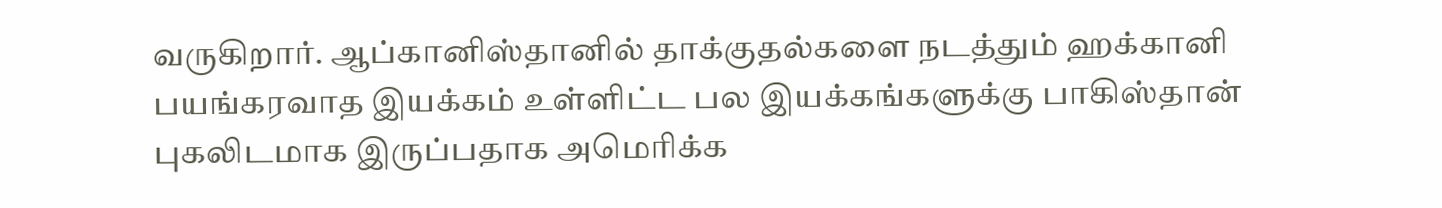வருகிறார். ஆப்கானிஸ்தானில் தாக்குதல்களை நடத்தும் ஹக்கானி பயங்கரவாத இயக்கம் உள்ளிட்ட பல இயக்கங்களுக்கு பாகிஸ்தான் புகலிடமாக இருப்பதாக அமெரிக்க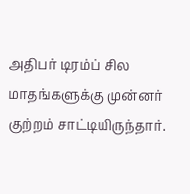அதிபர் டிரம்ப் சில மாதங்களுக்கு முன்னர் குற்றம் சாட்டியிருந்தார்.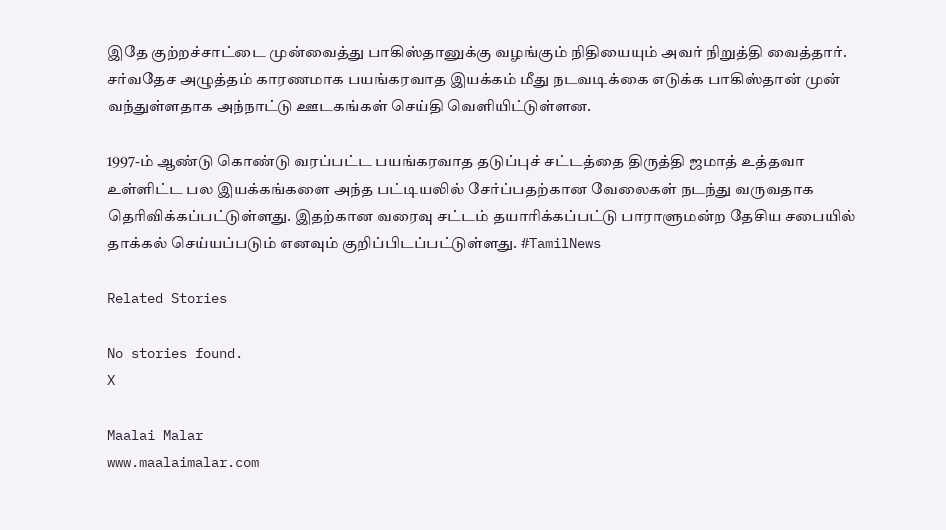இதே குற்றச்சாட்டை முன்வைத்து பாகிஸ்தானுக்கு வழங்கும் நிதியையும் அவர் நிறுத்தி வைத்தார். சர்வதேச அழுத்தம் காரணமாக பயங்கரவாத இயக்கம் மீது நடவடிக்கை எடுக்க பாகிஸ்தான் முன் வந்துள்ளதாக அந்நாட்டு ஊடகங்கள் செய்தி வெளியிட்டுள்ளன.

1997-ம் ஆண்டு கொண்டு வரப்பட்ட பயங்கரவாத தடுப்புச் சட்டத்தை திருத்தி ஜமாத் உத்தவா உள்ளிட்ட பல இயக்கங்களை அந்த பட்டியலில் சேர்ப்பதற்கான வேலைகள் நடந்து வருவதாக தெரிவிக்கப்பட்டுள்ளது. இதற்கான வரைவு சட்டம் தயாரிக்கப்பட்டு பாராளுமன்ற தேசிய சபையில் தாக்கல் செய்யப்படும் எனவும் குறிப்பிடப்பட்டுள்ளது. #TamilNews

Related Stories

No stories found.
X

Maalai Malar
www.maalaimalar.com